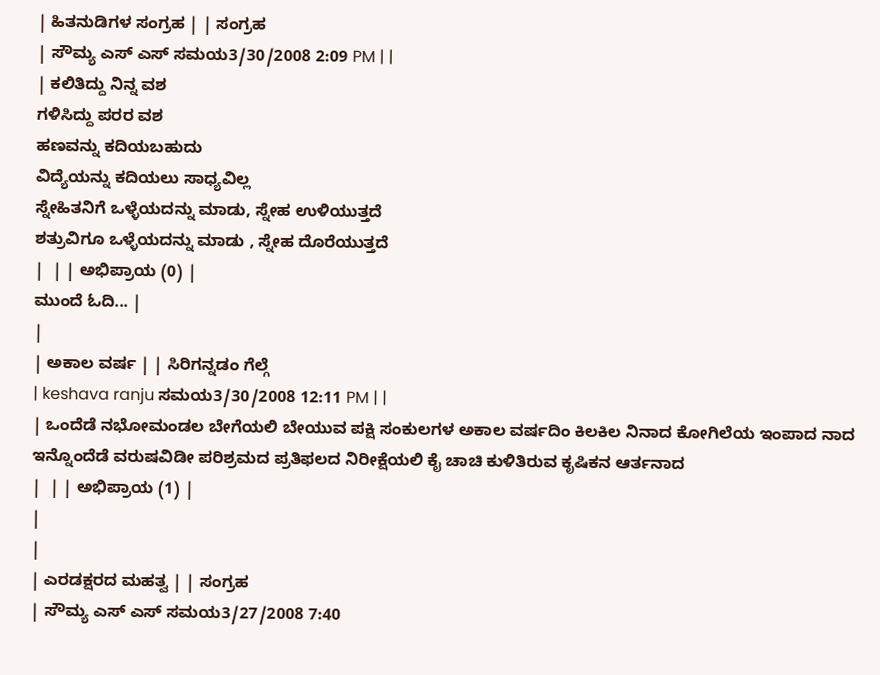| ಹಿತನುಡಿಗಳ ಸಂಗ್ರಹ | | ಸಂಗ್ರಹ
| ಸೌಮ್ಯ ಎಸ್ ಎಸ್ ಸಮಯ3/30/2008 2:09 PM | |
| ಕಲಿತಿದ್ದು ನಿನ್ನ ವಶ
ಗಳಿಸಿದ್ದು ಪರರ ವಶ
ಹಣವನ್ನು ಕದಿಯಬಹುದು
ವಿದ್ಯೆಯನ್ನು ಕದಿಯಲು ಸಾಧ್ಯವಿಲ್ಲ
ಸ್ನೇಹಿತನಿಗೆ ಒಳ್ಳೆಯದನ್ನು ಮಾಡು, ಸ್ನೇಹ ಉಳಿಯುತ್ತದೆ
ಶತ್ರುವಿಗೂ ಒಳ್ಳೆಯದನ್ನು ಮಾಡು , ಸ್ನೇಹ ದೊರೆಯುತ್ತದೆ
|  | | ಅಭಿಪ್ರಾಯ (0) |
ಮುಂದೆ ಓದಿ... |
|
| ಅಕಾಲ ವರ್ಷ | | ಸಿರಿಗನ್ನಡಂ ಗೆಲ್ಗೆ
| keshava ranju ಸಮಯ3/30/2008 12:11 PM | |
| ಒಂದೆಡೆ ನಭೋಮಂಡಲ ಬೇಗೆಯಲಿ ಬೇಯುವ ಪಕ್ಷಿ ಸಂಕುಲಗಳ ಅಕಾಲ ವರ್ಷದಿಂ ಕಿಲಕಿಲ ನಿನಾದ ಕೋಗಿಲೆಯ ಇಂಪಾದ ನಾದ ಇನ್ನೊಂದೆಡೆ ವರುಷವಿಡೀ ಪರಿಶ್ರಮದ ಪ್ರತಿಫಲದ ನಿರೀಕ್ಷೆಯಲಿ ಕೈ ಚಾಚಿ ಕುಳಿತಿರುವ ಕೃಷಿಕನ ಆರ್ತನಾದ
|  | | ಅಭಿಪ್ರಾಯ (1) |
|
|
| ಎರಡಕ್ಷರದ ಮಹತ್ವ | | ಸಂಗ್ರಹ
| ಸೌಮ್ಯ ಎಸ್ ಎಸ್ ಸಮಯ3/27/2008 7:40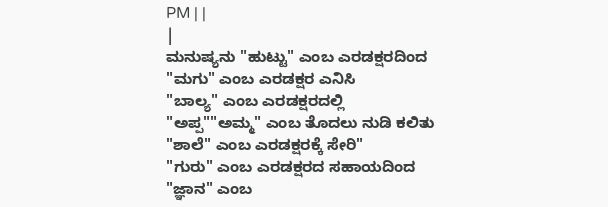PM | |
|
ಮನುಷ್ಯನು "ಹುಟ್ಟು" ಎಂಬ ಎರಡಕ್ಷರದಿಂದ
"ಮಗು" ಎಂಬ ಎರಡಕ್ಷರ ಎನಿಸಿ
"ಬಾಲ್ಯ" ಎಂಬ ಎರಡಕ್ಷರದಲ್ಲಿ
"ಅಪ್ಪ""ಅಮ್ಮ" ಎಂಬ ತೊದಲು ನುಡಿ ಕಲಿತು
"ಶಾಲೆ" ಎಂಬ ಎರಡಕ್ಷರಕ್ಕೆ ಸೇರಿ"
"ಗುರು" ಎಂಬ ಎರಡಕ್ಷರದ ಸಹಾಯದಿಂದ
"ಜ್ಞಾನ" ಎಂಬ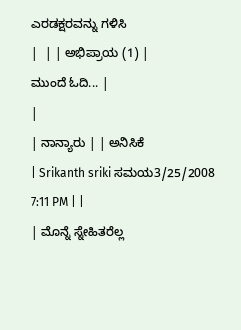ಎರಡಕ್ಷರವನ್ನು ಗಳಿಸಿ
|  | | ಅಭಿಪ್ರಾಯ (1) |
ಮುಂದೆ ಓದಿ... |
|
| ನಾನ್ಯಾರು | | ಅನಿಸಿಕೆ
| Srikanth sriki ಸಮಯ3/25/2008 7:11 PM | |
| ಮೊನ್ನೆ ಸ್ನೇಹಿತರೆಲ್ಲ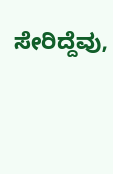ಸೇರಿದ್ದೆವು,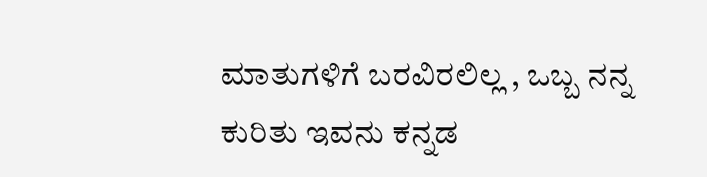ಮಾತುಗಳಿಗೆ ಬರವಿರಲಿಲ್ಲ , ಒಬ್ಬ ನನ್ನ ಕುರಿತು ಇವನು ಕನ್ನಡ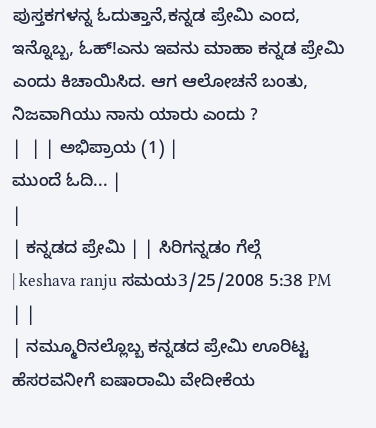ಪುಸ್ತಕಗಳನ್ನ ಓದುತ್ತಾನೆ,ಕನ್ನಡ ಪ್ರೇಮಿ ಎಂದ, ಇನ್ನೊಬ್ಬ, ಓಹ್!ಎನು ಇವನು ಮಾಹಾ ಕನ್ನಡ ಪ್ರೇಮಿ ಎಂದು ಕಿಚಾಯಿಸಿದ. ಆಗ ಆಲೋಚನೆ ಬಂತು, ನಿಜವಾಗಿಯು ನಾನು ಯಾರು ಎಂದು ?
|  | | ಅಭಿಪ್ರಾಯ (1) |
ಮುಂದೆ ಓದಿ... |
|
| ಕನ್ನಡದ ಪ್ರೇಮಿ | | ಸಿರಿಗನ್ನಡಂ ಗೆಲ್ಗೆ
| keshava ranju ಸಮಯ3/25/2008 5:38 PM | |
| ನಮ್ಮೂರಿನಲ್ಲೊಬ್ಬ ಕನ್ನಡದ ಪ್ರೇಮಿ ಊರಿಟ್ಟ ಹೆಸರವನೀಗೆ ಐಷಾರಾಮಿ ವೇದೀಕೆಯ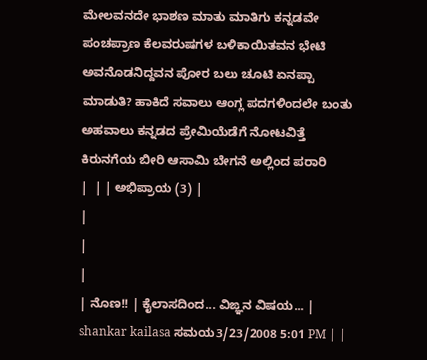ಮೇಲವನದೇ ಭಾಶಣ ಮಾತು ಮಾತಿಗು ಕನ್ನಡವೇ ಪಂಚಪ್ರಾಣ ಕೆಲವರುಷಗಳ ಬಳಿಕಾಯಿತವನ ಭೇಟಿ ಅವನೊಡನಿದ್ದವನ ಪೋರ ಬಲು ಚೂಟಿ ಏನಪ್ಪಾ ಮಾಡುತಿ? ಹಾಕಿದೆ ಸವಾಲು ಆಂಗ್ಲ ಪದಗಳಿಂದಲೇ ಬಂತು ಅಹವಾಲು ಕನ್ನಡದ ಪ್ರೇಮಿಯೆಡೆಗೆ ನೋಟವಿತ್ತೆ ಕಿರುನಗೆಯ ಬೀರಿ ಆಸಾಮಿ ಬೇಗನೆ ಅಲ್ಲಿಂದ ಪರಾರಿ
|  | | ಅಭಿಪ್ರಾಯ (3) |
|
|
|
| ನೊಣ!! | ಕೈಲಾಸದಿಂದ... ವಿಙ್ಞನ ವಿಷಯ... | shankar kailasa ಸಮಯ3/23/2008 5:01 PM | |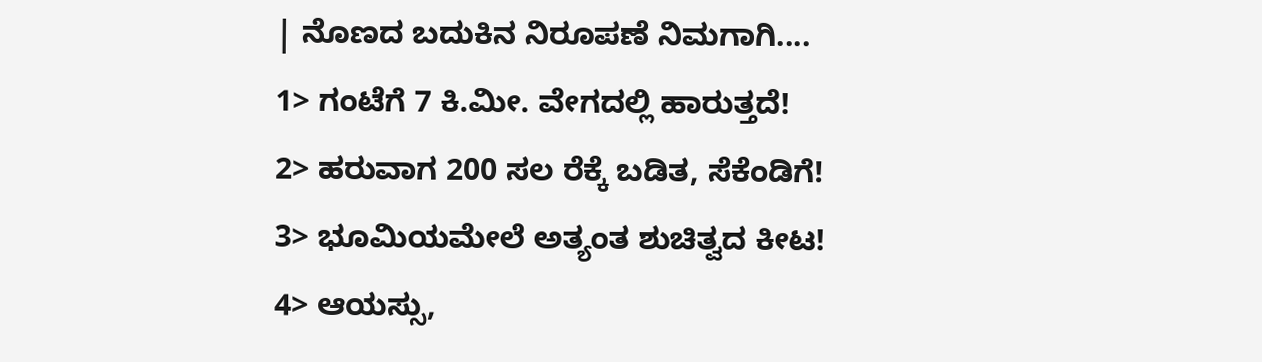| ನೊಣದ ಬದುಕಿನ ನಿರೂಪಣೆ ನಿಮಗಾಗಿ....
1> ಗಂಟೆಗೆ 7 ಕಿ.ಮೀ. ವೇಗದಲ್ಲಿ ಹಾರುತ್ತದೆ!
2> ಹರುವಾಗ 200 ಸಲ ರೆಕ್ಕೆ ಬಡಿತ, ಸೆಕೆಂಡಿಗೆ!
3> ಭೂಮಿಯಮೇಲೆ ಅತ್ಯಂತ ಶುಚಿತ್ವದ ಕೀಟ!
4> ಆಯಸ್ಸು,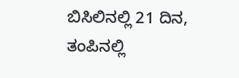ಬಿಸಿಲಿನಲ್ಲಿ 21 ದಿನ, ತಂಪಿನಲ್ಲಿ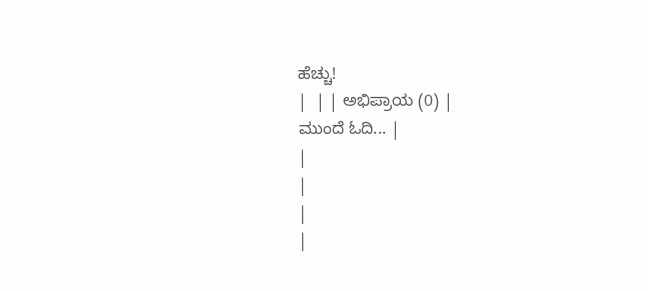ಹೆಚ್ಚು!
|  | | ಅಭಿಪ್ರಾಯ (0) |
ಮುಂದೆ ಓದಿ... |
|
|
|
|